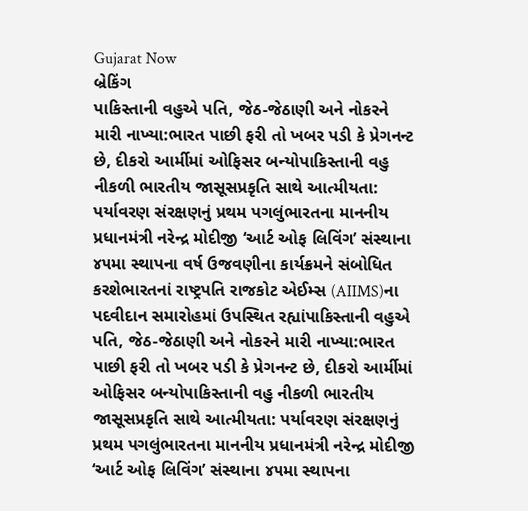Gujarat Now
બ્રેકિંગ
પાકિસ્તાની વહુએ પતિ, જેઠ-જેઠાણી અને નોકરને મારી નાખ્યા:ભારત પાછી ફરી તો ખબર પડી કે પ્રેગનન્ટ છે, દીકરો આર્મીમાં ઓફિસર બન્યોપાકિસ્તાની વહુ નીકળી ભારતીય જાસૂસપ્રકૃતિ સાથે આત્મીયતા: પર્યાવરણ સંરક્ષણનું પ્રથમ પગલુંભારતના માનનીય પ્રધાનમંત્રી નરેન્દ્ર મોદીજી ‘આર્ટ ઓફ લિવિંગ’ સંસ્થાના ૪૫મા સ્થાપના વર્ષ ઉજવણીના કાર્યક્રમને સંબોધિત કરશેભારતનાં રાષ્ટ્રપતિ રાજકોટ એઈમ્સ (AIIMS)ના પદવીદાન સમારોહમાં ઉપસ્થિત રહ્યાંપાકિસ્તાની વહુએ પતિ, જેઠ-જેઠાણી અને નોકરને મારી નાખ્યા:ભારત પાછી ફરી તો ખબર પડી કે પ્રેગનન્ટ છે, દીકરો આર્મીમાં ઓફિસર બન્યોપાકિસ્તાની વહુ નીકળી ભારતીય જાસૂસપ્રકૃતિ સાથે આત્મીયતા: પર્યાવરણ સંરક્ષણનું પ્રથમ પગલુંભારતના માનનીય પ્રધાનમંત્રી નરેન્દ્ર મોદીજી ‘આર્ટ ઓફ લિવિંગ’ સંસ્થાના ૪૫મા સ્થાપના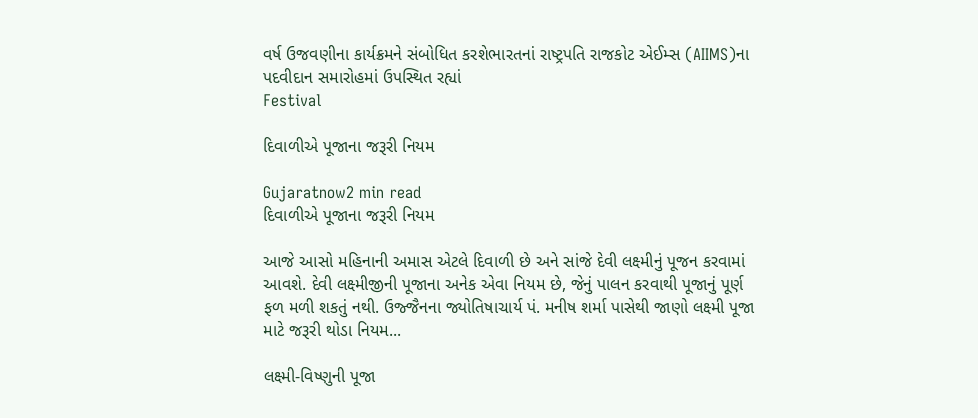વર્ષ ઉજવણીના કાર્યક્રમને સંબોધિત કરશેભારતનાં રાષ્ટ્રપતિ રાજકોટ એઈમ્સ (AIIMS)ના પદવીદાન સમારોહમાં ઉપસ્થિત રહ્યાં
Festival

દિવાળીએ પૂજાના જરૂરી નિયમ

Gujaratnow2 min read
દિવાળીએ પૂજાના જરૂરી નિયમ

આજે આસો મહિનાની અમાસ એટલે દિવાળી છે અને સાંજે દેવી લક્ષ્મીનું પૂજન કરવામાં આવશે. દેવી લક્ષ્મીજીની પૂજાના અનેક એવા નિયમ છે, જેનું પાલન કરવાથી પૂજાનું પૂર્ણ ફળ મળી શકતું નથી. ઉજ્જૈનના જ્યોતિષાચાર્ય પં. મનીષ શર્મા પાસેથી જાણો લક્ષ્મી પૂજા માટે જરૂરી થોડા નિયમ...

લક્ષ્મી-વિષ્ણુની પૂજા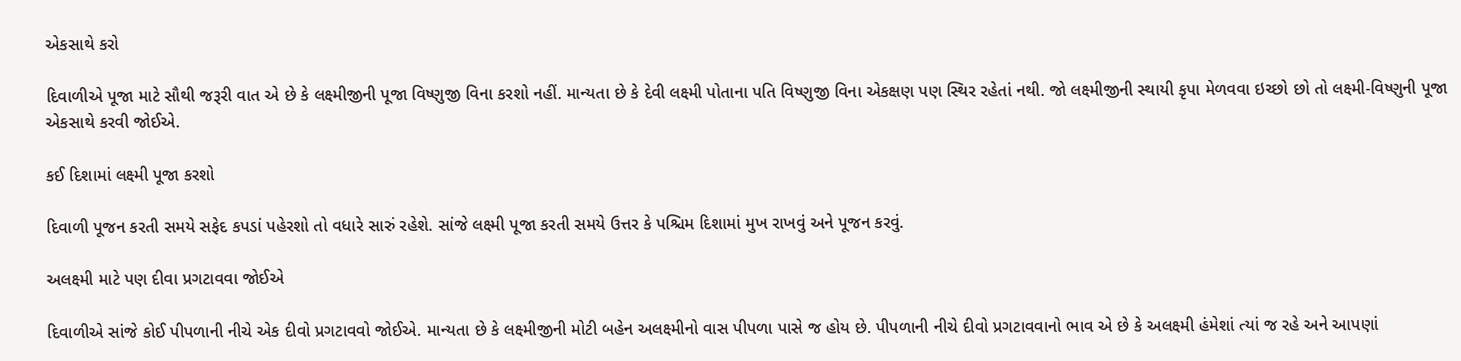એકસાથે કરો

દિવાળીએ પૂજા માટે સૌથી જરૂરી વાત એ છે કે લક્ષ્મીજીની પૂજા વિષ્ણુજી વિના કરશો નહીં. માન્યતા છે કે દેવી લક્ષ્મી પોતાના પતિ વિષ્ણુજી વિના એકક્ષણ પણ સ્થિર રહેતાં નથી. જો લક્ષ્મીજીની સ્થાયી કૃપા મેળવવા ઇચ્છો છો તો લક્ષ્મી-વિષ્ણુની પૂજા એકસાથે કરવી જોઈએ.

કઈ દિશામાં લક્ષ્મી પૂજા કરશો

દિવાળી પૂજન કરતી સમયે સફેદ કપડાં પહેરશો તો વધારે સારું રહેશે. સાંજે લક્ષ્મી પૂજા કરતી સમયે ઉત્તર કે પશ્ચિમ દિશામાં મુખ રાખવું અને પૂજન કરવું.

અલક્ષ્મી માટે પણ દીવા પ્રગટાવવા જોઈએ

દિવાળીએ સાંજે કોઈ પીપળાની નીચે એક દીવો પ્રગટાવવો જોઈએ. માન્યતા છે કે લક્ષ્મીજીની મોટી બહેન અલક્ષ્મીનો વાસ પીપળા પાસે જ હોય છે. પીપળાની નીચે દીવો પ્રગટાવવાનો ભાવ એ છે કે અલક્ષ્મી હંમેશાં ત્યાં જ રહે અને આપણાં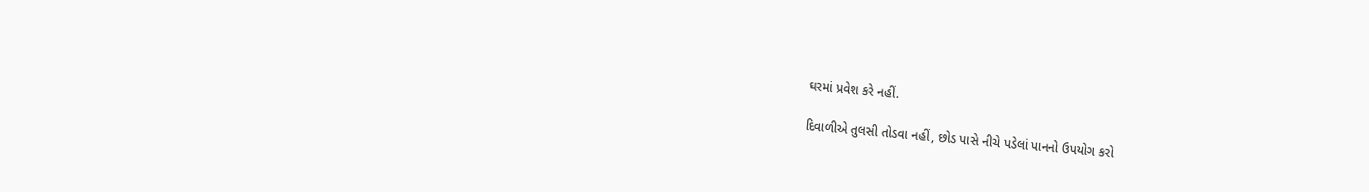ઘરમાં પ્રવેશ કરે નહીં.

દિવાળીએ તુલસી તોડવા નહીં, છોડ પાસે નીચે પડેલાં પાનનો ઉપયોગ કરો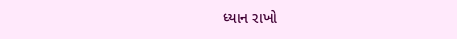ધ્યાન રાખો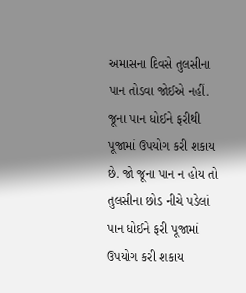અમાસના દિવસે તુલસીના પાન તોડવા જોઈએ નહીં. જૂના પાન ધોઈને ફરીથી પૂજામાં ઉપયોગ કરી શકાય છે. જો જૂના પાન ન હોય તો તુલસીના છોડ નીચે પડેલાં પાન ધોઈને ફરી પૂજામાં ઉપયોગ કરી શકાય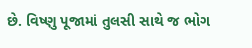છે. વિષ્ણુ પૂજામાં તુલસી સાથે જ ભોગ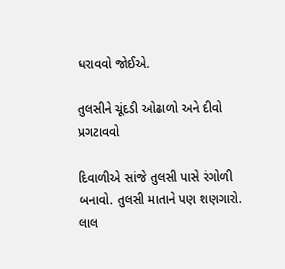ધરાવવો જોઈએ.

તુલસીને ચૂંદડી ઓઢાળો અને દીવો પ્રગટાવવો

દિવાળીએ સાંજે તુલસી પાસે રંગોળી બનાવો. તુલસી માતાને પણ શણગારો. લાલ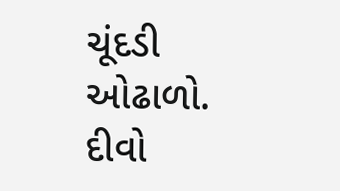ચૂંદડી ઓઢાળો. દીવો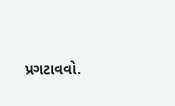પ્રગટાવવો.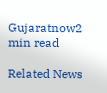Gujaratnow2 min read

Related News